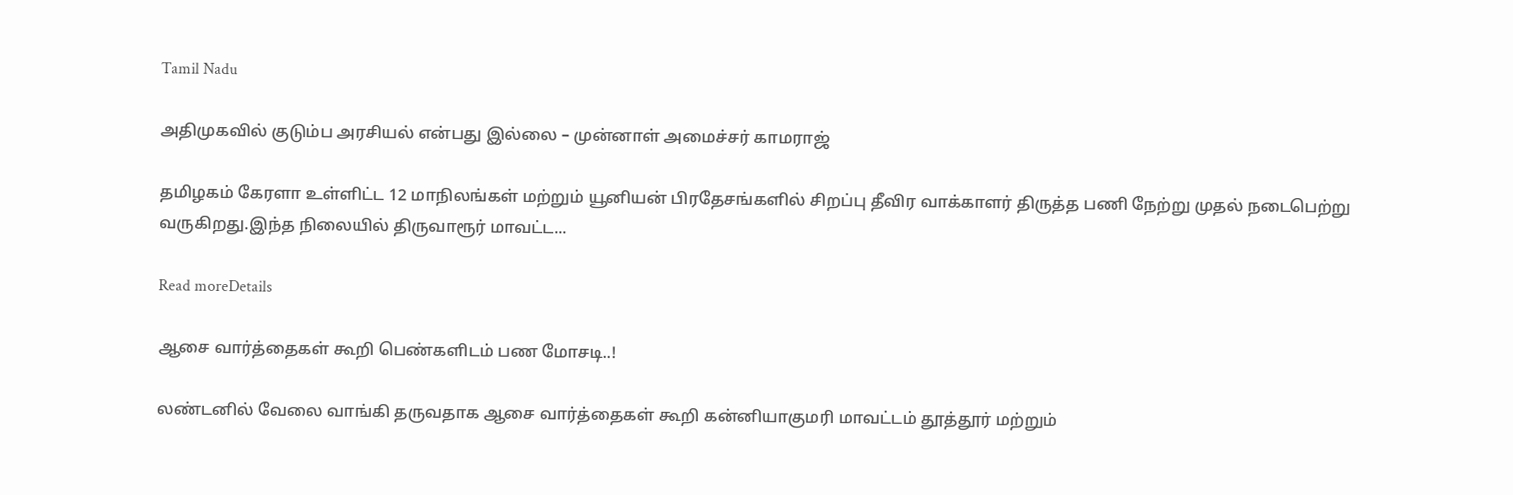Tamil Nadu

அதிமுகவில் குடும்ப அரசியல் என்பது இல்லை – முன்னாள் அமைச்சர் காமராஜ்

தமிழகம் கேரளா உள்ளிட்ட 12 மாநிலங்கள் மற்றும் யூனியன் பிரதேசங்களில் சிறப்பு தீவிர வாக்காளர் திருத்த பணி நேற்று முதல் நடைபெற்று வருகிறது.இந்த நிலையில் திருவாரூர் மாவட்ட...

Read moreDetails

ஆசை வார்த்தைகள் கூறி பெண்களிடம் பண மோசடி..!

லண்டனில் வேலை வாங்கி தருவதாக ஆசை வார்த்தைகள் கூறி கன்னியாகுமரி மாவட்டம் தூத்தூர் மற்றும்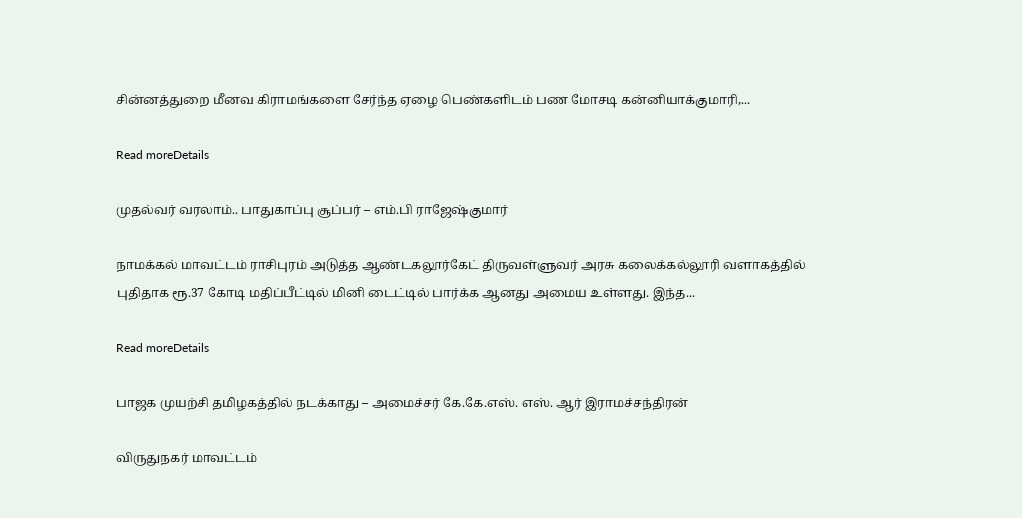சின்னத்துறை மீனவ கிராமங்களை சேர்ந்த ஏழை பெண்களிடம் பண மோசடி கன்னியாக்குமாரி,...

Read moreDetails

முதல்வர் வரலாம்.. பாதுகாப்பு சூப்பர் – எம்.பி ராஜேஷ்குமார்

நாமக்கல் மாவட்டம் ராசிபுரம் அடுத்த ஆண்டகலூர்கேட் திருவள்ளுவர் அரசு கலைக்கல்லூரி வளாகத்தில் புதிதாக ரூ.37 கோடி மதிப்பீட்டில் மினி டைட்டில் பார்க்க ஆனது அமைய உள்ளது. இந்த...

Read moreDetails

பாஜக முயற்சி தமிழகத்தில் நடக்காது – அமைச்சர் கே.கே.எஸ். எஸ். ஆர் இராமச்சந்திரன்

விருதுநகர் மாவட்டம்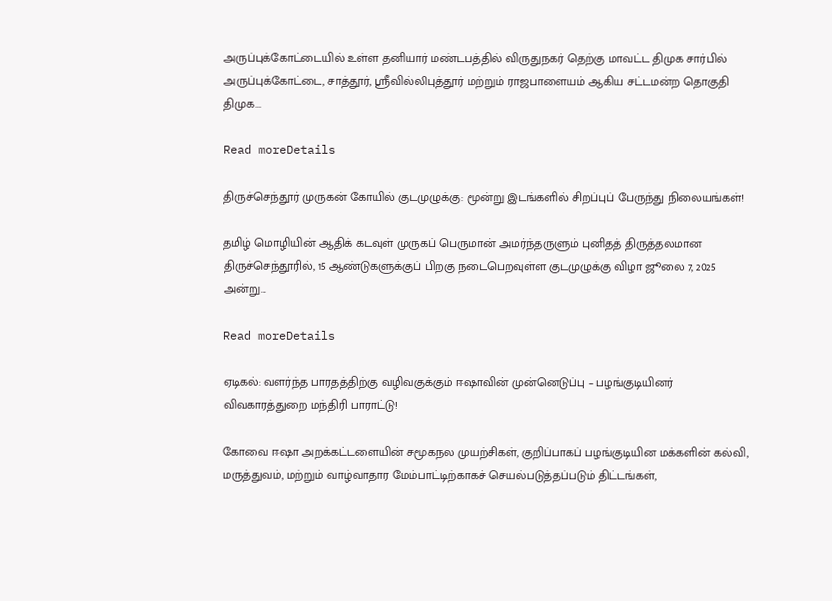அருப்புக்கோட்டையில் உள்ள தனியார் மண்டபத்தில் விருதுநகர் தெற்கு மாவட்ட திமுக சார்பில் அருப்புக்கோட்டை, சாத்தூர், ஸ்ரீவில்லிபுத்தூர் மற்றும் ராஜபாளையம் ஆகிய சட்டமன்ற தொகுதி திமுக...

Read moreDetails

திருச்செந்தூர் முருகன் கோயில் குடமுழுக்கு: மூன்று இடங்களில் சிறப்புப் பேருந்து நிலையங்கள்!

தமிழ் மொழியின் ஆதிக் கடவுள் முருகப் பெருமான் அமர்ந்தருளும் புனிதத் திருத்தலமான திருச்செந்தூரில், 15 ஆண்டுகளுக்குப் பிறகு நடைபெறவுள்ள குடமுழுக்கு விழா ஜூலை 7, 2025 அன்று...

Read moreDetails

ஏடிகல்: வளர்ந்த பாரதத்திற்கு வழிவகுக்கும் ஈஷாவின் முன்னெடுப்பு – பழங்குடியினர் விவகாரத்துறை மந்திரி பாராட்டு!

கோவை ஈஷா அறக்கட்டளையின் சமூகநல முயற்சிகள், குறிப்பாகப் பழங்குடியின மக்களின் கல்வி, மருத்துவம், மற்றும் வாழ்வாதார மேம்பாட்டிற்காகச் செயல்படுத்தப்படும் திட்டங்கள்,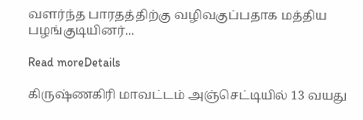வளர்ந்த பாரதத்திற்கு வழிவகுப்பதாக மத்திய பழங்குடியினர்...

Read moreDetails

கிருஷ்ணகிரி மாவட்டம் அஞ்செட்டியில் 13 வயது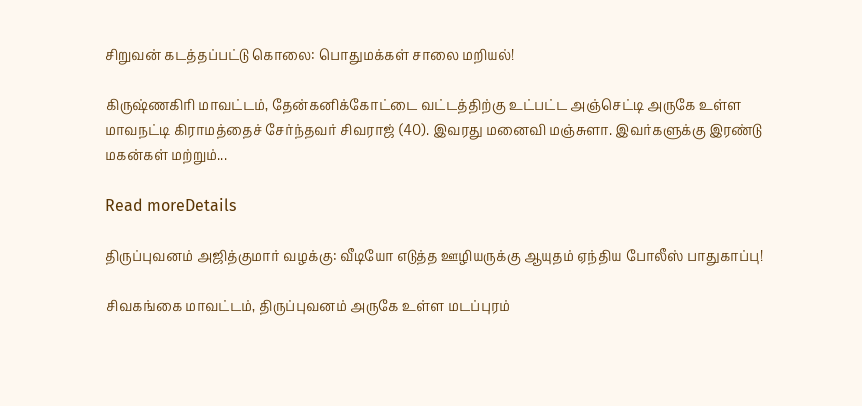சிறுவன் கடத்தப்பட்டு கொலை: பொதுமக்கள் சாலை மறியல்!

கிருஷ்ணகிரி மாவட்டம், தேன்கனிக்கோட்டை வட்டத்திற்கு உட்பட்ட அஞ்செட்டி அருகே உள்ள மாவநட்டி கிராமத்தைச் சேர்ந்தவர் சிவராஜ் (40). இவரது மனைவி மஞ்சுளா. இவர்களுக்கு இரண்டு மகன்கள் மற்றும்...

Read moreDetails

திருப்புவனம் அஜித்குமார் வழக்கு: வீடியோ எடுத்த ஊழியருக்கு ஆயுதம் ஏந்திய போலீஸ் பாதுகாப்பு!

சிவகங்கை மாவட்டம், திருப்புவனம் அருகே உள்ள மடப்புரம்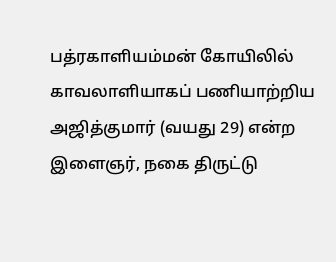பத்ரகாளியம்மன் கோயிலில் காவலாளியாகப் பணியாற்றிய அஜித்குமார் (வயது 29) என்ற இளைஞர், நகை திருட்டு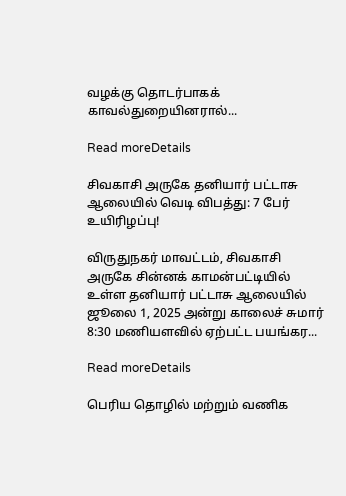வழக்கு தொடர்பாகக் காவல்துறையினரால்...

Read moreDetails

சிவகாசி அருகே தனியார் பட்டாசு ஆலையில் வெடி விபத்து: 7 பேர் உயிரிழப்பு!

விருதுநகர் மாவட்டம், சிவகாசி அருகே சின்னக் காமன்பட்டியில் உள்ள தனியார் பட்டாசு ஆலையில் ஜூலை 1, 2025 அன்று காலைச் சுமார் 8:30 மணியளவில் ஏற்பட்ட பயங்கர...

Read moreDetails

பெரிய தொழில் மற்றும் வணிக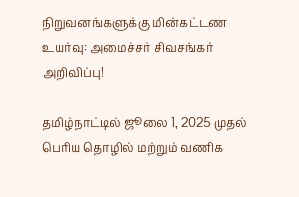நிறுவனங்களுக்கு மின்கட்டண உயர்வு: அமைச்சர் சிவசங்கர் அறிவிப்பு!

தமிழ்நாட்டில் ஜூலை 1, 2025 முதல் பெரிய தொழில் மற்றும் வணிக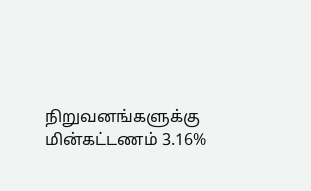நிறுவனங்களுக்கு மின்கட்டணம் 3.16%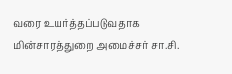வரை உயர்த்தப்படுவதாக மின்சாரத்துறை அமைச்சர் சா.சி.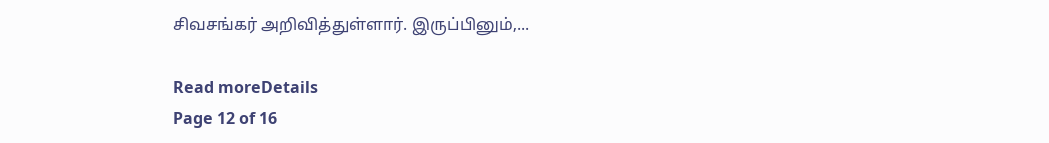சிவசங்கர் அறிவித்துள்ளார். இருப்பினும்,...

Read moreDetails
Page 12 of 16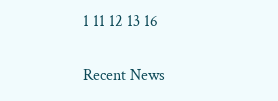1 11 12 13 16

Recent News